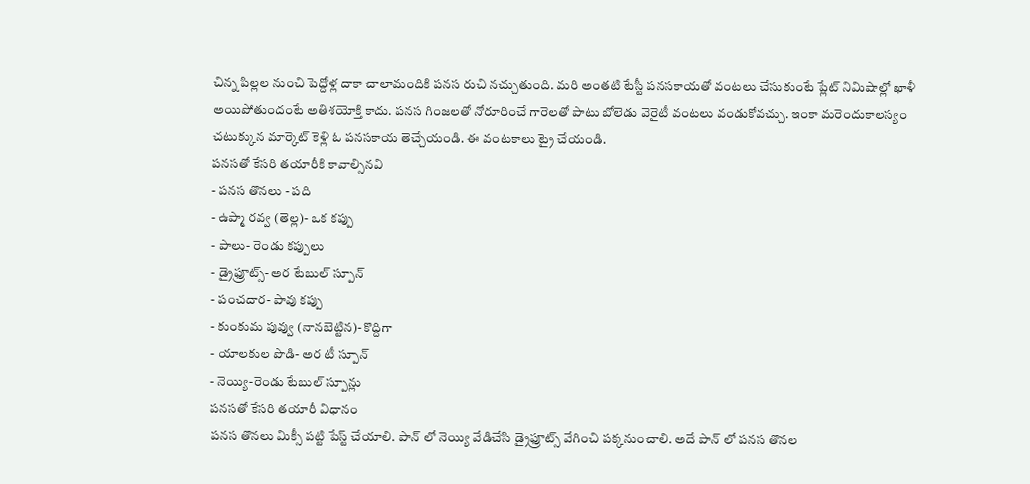చిన్న పిల్లల నుంచి పెద్దోళ్ల దాకా చాలామందికి పనస రుచి నచ్చుతుంది. మరి అంతటి టేస్టీ పనసకాయతో వంటలు చేసుకుంటే ప్లేట్ నిమిషాల్లో ఖాళీ అయిపోతుందంటే అతిశయోక్తి కాదు. పనస గింజలతో నోరూరించే గారెలతో పాటు బోలెడు వెరైటీ వంటలు వండుకోవచ్చు. ఇంకా మరెందుకాలస్యం చటుక్కున మార్కెట్ కెళ్లి ఓ పనసకాయ తెచ్చేయండి. ఈ వంటకాలు ట్రై చేయండి.
పనసతో కేసరి తయారీకి కావాల్సినవి
- పనస తొనలు - పది
- ఉప్మా రవ్వ (తెల్ల)- ఒక కప్పు
- పాలు- రెండు కప్పులు
- డ్రైఫ్రూట్స్- అర టేబుల్ స్పూన్
- పంచదార- పావు కప్పు
- కుంకుమ పువ్వు (నానబెట్టిన)- కొద్దిగా
- యాలకుల పొడి- అర టీ స్పూన్
- నెయ్యి-రెండు టేబుల్ స్పూన్లు
పనసతో కేసరి తయారీ విధానం
పనస తొనలు మిక్సీ పట్టి పేస్ట్ చేయాలి. పాన్ లో నెయ్యి వేడిచేసి డ్రైఫ్రూట్స్ వేగించి పక్కనుంచాలి. అదే పాన్ లో పనస తొనల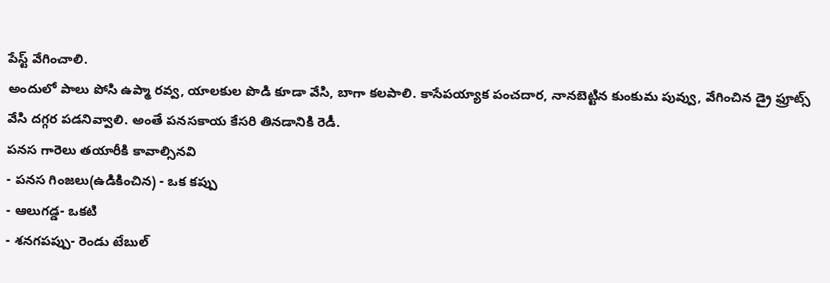పేస్ట్ వేగించాలి.
అందులో పాలు పోసి ఉప్మా రవ్వ, యాలకుల పొడి కూడా వేసి, బాగా కలపాలి. కాసేపయ్యాక పంచదార, నానబెట్టిన కుంకుమ పువ్వు, వేగించిన డ్రై ఫ్రూట్స్ వేసి దగ్గర పడనివ్వాలి. అంతే పనసకాయ కేసరి తినడానికి రెడీ.
పనస గారెలు తయారీకి కావాల్సినవి
- పనస గింజలు(ఉడికించిన) - ఒక కప్పు
- ఆలుగడ్డ- ఒకటి
- శనగపప్పు- రెండు టేబుల్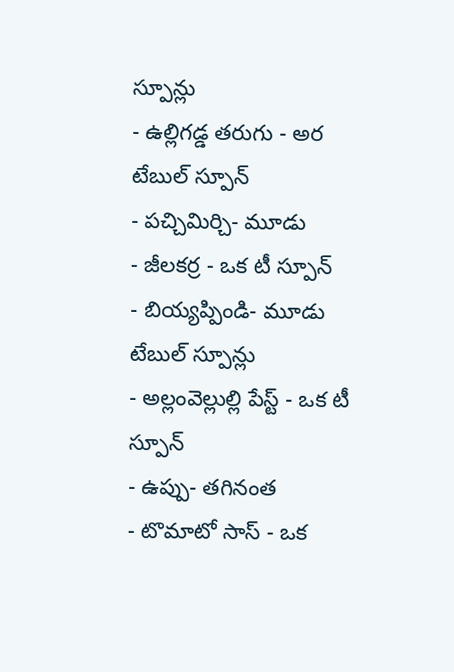స్పూన్లు
- ఉల్లిగడ్డ తరుగు - అర టేబుల్ స్పూన్
- పచ్చిమిర్చి- మూడు
- జీలకర్ర - ఒక టీ స్పూన్
- బియ్యప్పిండి- మూడు టేబుల్ స్పూన్లు
- అల్లంవెల్లుల్లి పేస్ట్ - ఒక టీ స్పూన్
- ఉప్పు- తగినంత
- టొమాటో సాస్ - ఒక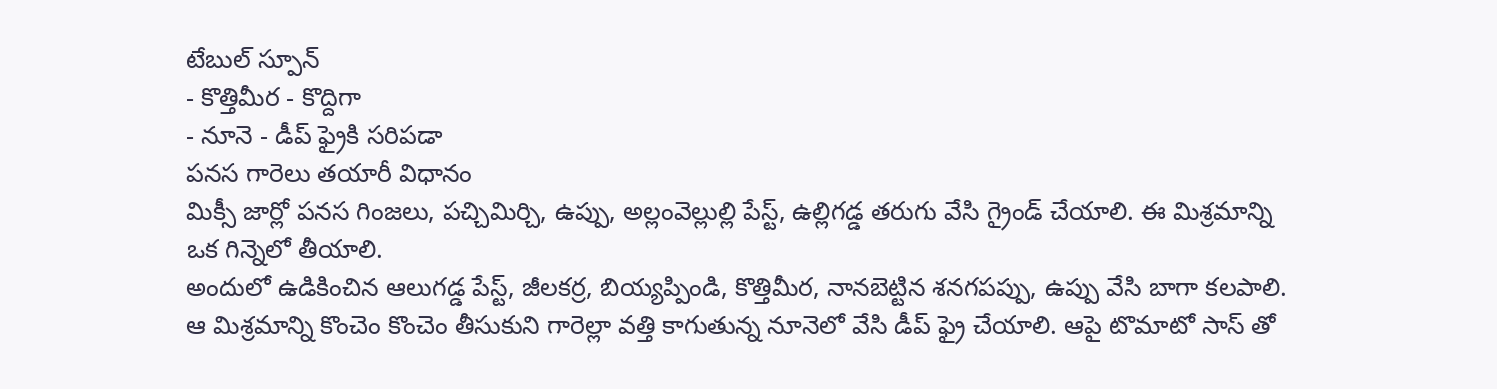టేబుల్ స్పూన్
- కొత్తిమీర - కొద్దిగా
- నూనె - డీప్ ఫ్రైకి సరిపడా
పనస గారెలు తయారీ విధానం
మిక్సీ జార్లో పనస గింజలు, పచ్చిమిర్చి, ఉప్పు, అల్లంవెల్లుల్లి పేస్ట్, ఉల్లిగడ్డ తరుగు వేసి గ్రైండ్ చేయాలి. ఈ మిశ్రమాన్ని ఒక గిన్నెలో తీయాలి.
అందులో ఉడికించిన ఆలుగడ్డ పేస్ట్, జీలకర్ర, బియ్యప్పిండి, కొత్తిమీర, నానబెట్టిన శనగపప్పు, ఉప్పు వేసి బాగా కలపాలి. ఆ మిశ్రమాన్ని కొంచెం కొంచెం తీసుకుని గారెల్లా వత్తి కాగుతున్న నూనెలో వేసి డీప్ ఫ్రై చేయాలి. ఆపై టొమాటో సాస్ తో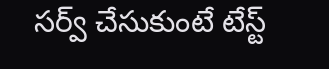సర్వ్ చేసుకుంటే టేస్ట్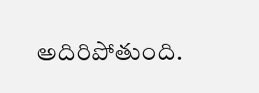అదిరిపోతుంది.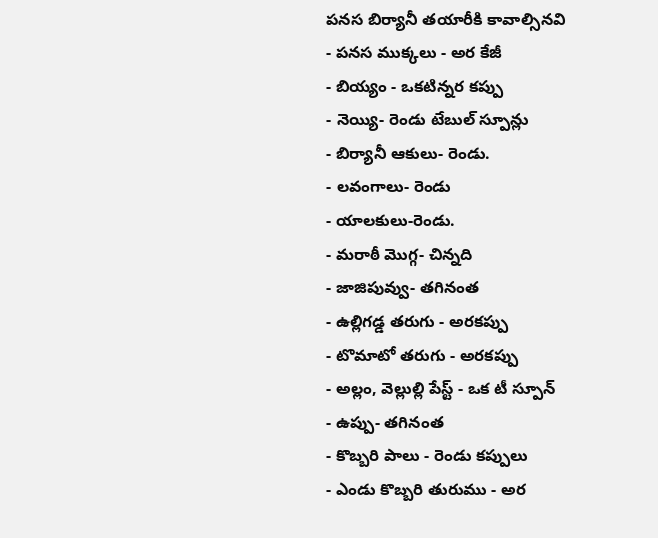పనస బిర్యానీ తయారీకి కావాల్సినవి
- పనస ముక్కలు - అర కేజీ
- బియ్యం - ఒకటిన్నర కప్పు
- నెయ్యి- రెండు టేబుల్ స్పూన్లు
- బిర్యానీ ఆకులు- రెండు.
- లవంగాలు- రెండు
- యాలకులు-రెండు.
- మరాఠీ మొగ్గ- చిన్నది
- జాజిపువ్వు- తగినంత
- ఉల్లిగడ్డ తరుగు - అరకప్పు
- టొమాటో తరుగు - అరకప్పు
- అల్లం, వెల్లుల్లి పేస్ట్ - ఒక టీ స్పూన్
- ఉప్పు- తగినంత
- కొబ్బరి పాలు - రెండు కప్పులు
- ఎండు కొబ్బరి తురుము - అర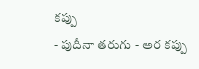కప్పు
- పుదీనా తరుగు - అర కప్పు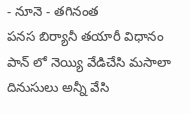- నూనె - తగినంత
పనస బిర్యానీ తయారీ విధానం
పాన్ లో నెయ్యి వేడిచేసి మసాలా దినుసులు అన్నీ వేసి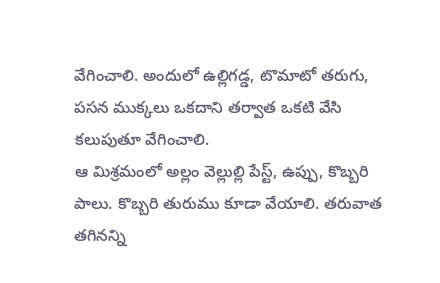వేగించాలి. అందులో ఉల్లిగడ్డ, టొమాటో తరుగు, పసన ముక్కలు ఒకదాని తర్వాత ఒకటి వేసి కలుపుతూ వేగించాలి.
ఆ మిశ్రమంలో అల్లం వెల్లుల్లి పేస్ట్, ఉప్పు, కొబ్బరి పాలు. కొబ్బరి తురుము కూడా వేయాలి. తరువాత తగినన్ని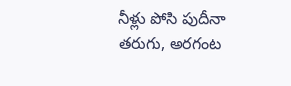నీళ్లు పోసి పుదీనా తరుగు, అరగంట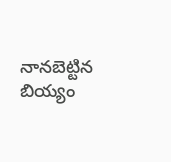నానబెట్టిన బియ్యం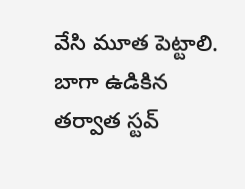వేసి మూత పెట్టాలి. బాగా ఉడికిన తర్వాత స్టవ్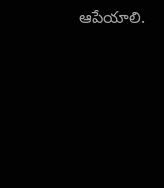ఆపేయాలి.